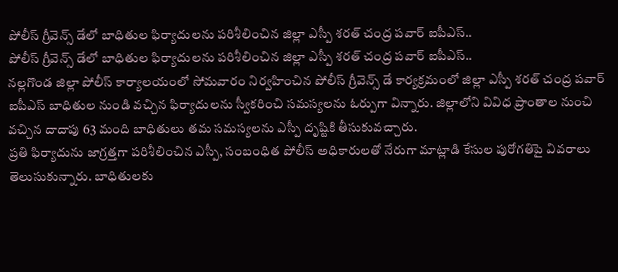పోలీస్ గ్రీవెన్స్ డేలో బాధితుల ఫిర్యాదులను పరిశీలించిన జిల్లా ఎస్పీ శరత్ చంద్ర పవార్ ఐపీఎస్..
పోలీస్ గ్రీవెన్స్ డేలో బాధితుల ఫిర్యాదులను పరిశీలించిన జిల్లా ఎస్పీ శరత్ చంద్ర పవార్ ఐపీఎస్..
నల్లగొండ జిల్లా పోలీస్ కార్యాలయంలో సోమవారం నిర్వహించిన పోలీస్ గ్రీవెన్స్ డే కార్యక్రమంలో జిల్లా ఎస్పీ శరత్ చంద్ర పవార్ ఐపీఎస్ బాధితుల నుండి వచ్చిన ఫిర్యాదులను స్వీకరించి సమస్యలను ఓర్పుగా విన్నారు. జిల్లాలోని వివిధ ప్రాంతాల నుంచి వచ్చిన దాదాపు 63 మంది బాధితులు తమ సమస్యలను ఎస్పీ దృష్టికి తీసుకువచ్చారు.
ప్రతి ఫిర్యాదును జాగ్రత్తగా పరిశీలించిన ఎస్పీ, సంబంధిత పోలీస్ అధికారులతో నేరుగా మాట్లాడి కేసుల పురోగతిపై వివరాలు తెలుసుకున్నారు. బాధితులకు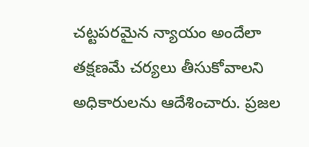చట్టపరమైన న్యాయం అందేలా తక్షణమే చర్యలు తీసుకోవాలని అధికారులను ఆదేశించారు. ప్రజల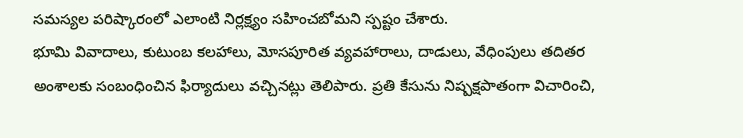సమస్యల పరిష్కారంలో ఎలాంటి నిర్లక్ష్యం సహించబోమని స్పష్టం చేశారు.
భూమి వివాదాలు, కుటుంబ కలహాలు, మోసపూరిత వ్యవహారాలు, దాడులు, వేధింపులు తదితర అంశాలకు సంబంధించిన ఫిర్యాదులు వచ్చినట్లు తెలిపారు. ప్రతి కేసును నిష్పక్షపాతంగా విచారించి,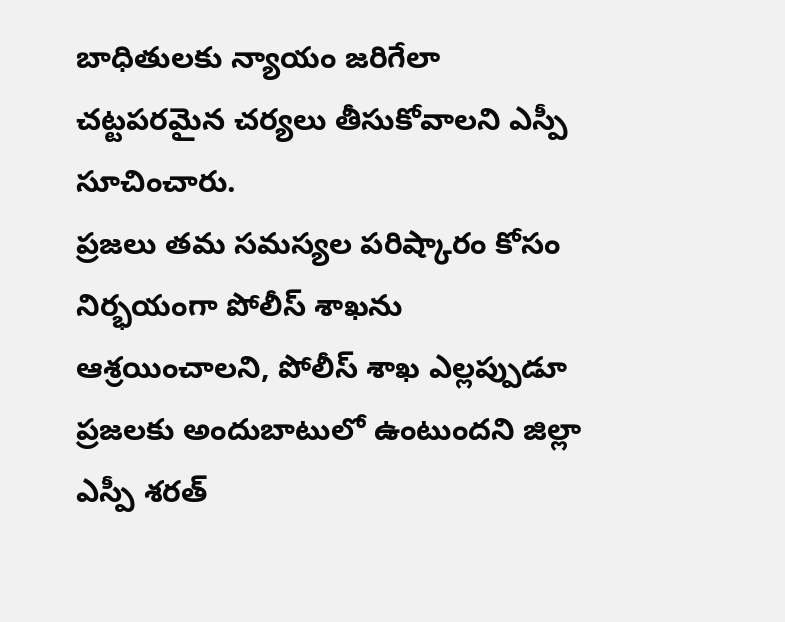బాధితులకు న్యాయం జరిగేలా చట్టపరమైన చర్యలు తీసుకోవాలని ఎస్పీ సూచించారు.
ప్రజలు తమ సమస్యల పరిష్కారం కోసం నిర్భయంగా పోలీస్ శాఖను ఆశ్రయించాలని, పోలీస్ శాఖ ఎల్లప్పుడూ ప్రజలకు అందుబాటులో ఉంటుందని జిల్లా ఎస్పీ శరత్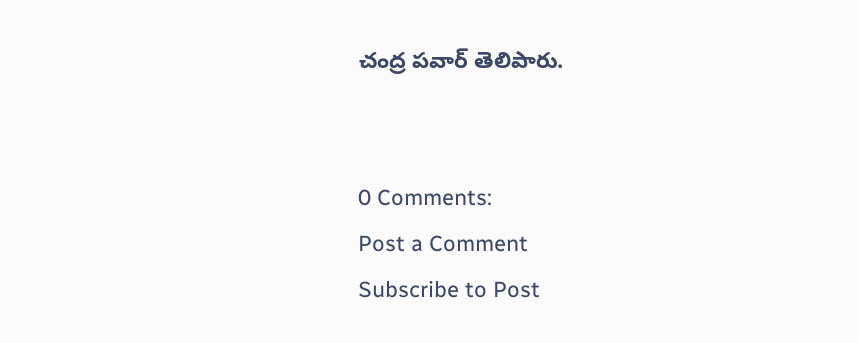చంద్ర పవార్ తెలిపారు.


0 Comments:
Post a Comment
Subscribe to Post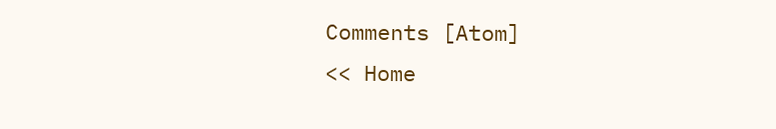Comments [Atom]
<< Home